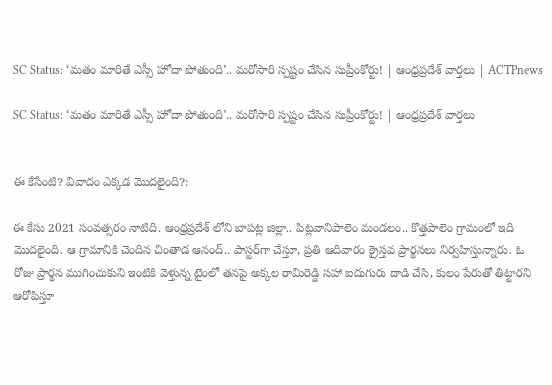SC Status: ‘మతం మారితే ఎస్సీ హోదా పోతుంది’.. మరోసారి స్పష్టం చేసిన సుప్రీంకోర్టు! | ఆంధ్రప్రదేశ్ వార్తలు | ACTPnews

SC Status: ‘మతం మారితే ఎస్సీ హోదా పోతుంది’.. మరోసారి స్పష్టం చేసిన సుప్రీంకోర్టు! | ఆంధ్రప్రదేశ్ వార్తలు


ఈ కేసేంటి? వివాదం ఎక్కడ మొదలైంది?:

ఈ కేసు 2021 సంవత్సరం నాటిది. ఆంధ్రప్రదేశ్‌ లోని బాపట్ల జిల్లా.. పిట్లవానిపాలెం మండలం.. కొత్తపాలెం గ్రామంలో ఇది మొదలైంది. ఆ గ్రామానికి చెందిన చింతాడ ఆనంద్.. పాస్టర్‌గా చేస్తూ, ప్రతి ఆదివారం క్రైస్తవ ప్రార్థనలు నిర్వహిస్తున్నారు. ఓ రోజు ప్రార్థన ముగించుకుని ఇంటికి వెళ్తున్న టైంలో తనపై అక్కల రామిరెడ్డి సహా ఐదుగురు దాడి చేసి, కులం పేరుతో తిట్టారని ఆరోపిస్తూ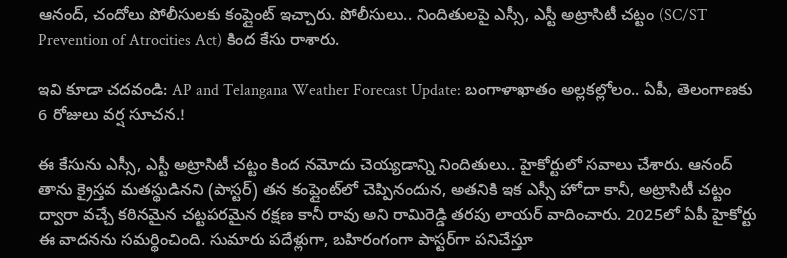ఆనంద్, చందోలు పోలీసులకు కంప్లైంట్ ఇచ్చారు. పోలీసులు.. నిందితులపై ఎస్సీ, ఎస్టీ అట్రాసిటీ చట్టం (SC/ST Prevention of Atrocities Act) కింద కేసు రాశారు.

ఇవి కూడా చదవండి: AP and Telangana Weather Forecast Update: బంగాళాఖాతం అల్లకల్లోలం.. ఏపీ, తెలంగాణకు 6 రోజులు వర్ష సూచన.!

ఈ కేసును ఎస్సీ, ఎస్టీ అట్రాసిటీ చట్టం కింద నమోదు చెయ్యడాన్ని నిందితులు.. హైకోర్టులో సవాలు చేశారు. ఆనంద్ తాను క్రైస్తవ మతస్థుడినని (పాస్టర్) తన కంప్లైంట్‌లో చెప్పినందున, అతనికి ఇక ఎస్సీ హోదా కానీ, అట్రాసిటీ చట్టం ద్వారా వచ్చే కఠినమైన చట్టపరమైన రక్షణ కానీ రావు అని రామిరెడ్డి తరపు లాయర్ వాదించారు. 2025లో ఏపీ హైకోర్టు ఈ వాదనను సమర్థించింది. సుమారు పదేళ్లుగా, బహిరంగంగా పాస్టర్‌గా పనిచేస్తూ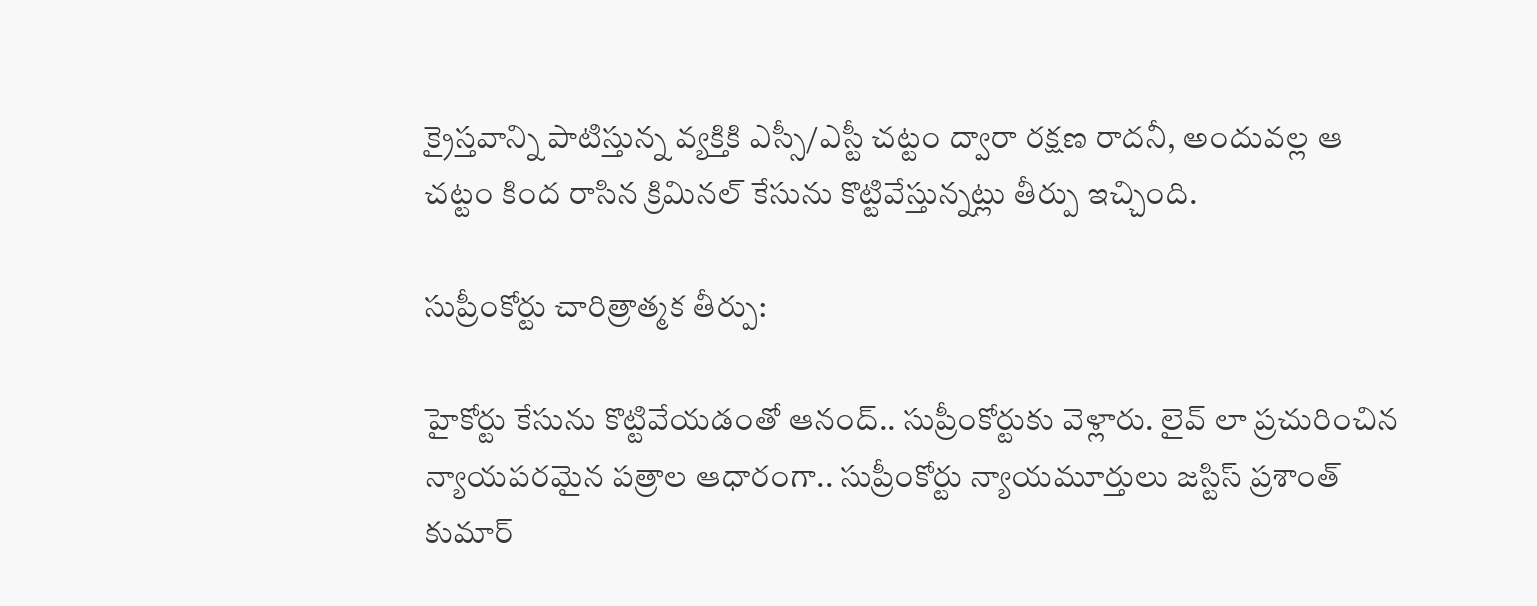క్రైస్తవాన్ని పాటిస్తున్న వ్యక్తికి ఎస్సీ/ఎస్టీ చట్టం ద్వారా రక్షణ రాదనీ, అందువల్ల ఆ చట్టం కింద రాసిన క్రిమినల్ కేసును కొట్టివేస్తున్నట్లు తీర్పు ఇచ్చింది.

సుప్రీంకోర్టు చారిత్రాత్మక తీర్పు:

హైకోర్టు కేసును కొట్టివేయడంతో ఆనంద్.. సుప్రీంకోర్టుకు వెళ్లారు. లైవ్ లా ప్రచురించిన న్యాయపరమైన పత్రాల ఆధారంగా.. సుప్రీంకోర్టు న్యాయమూర్తులు జస్టిస్ ప్రశాంత్ కుమార్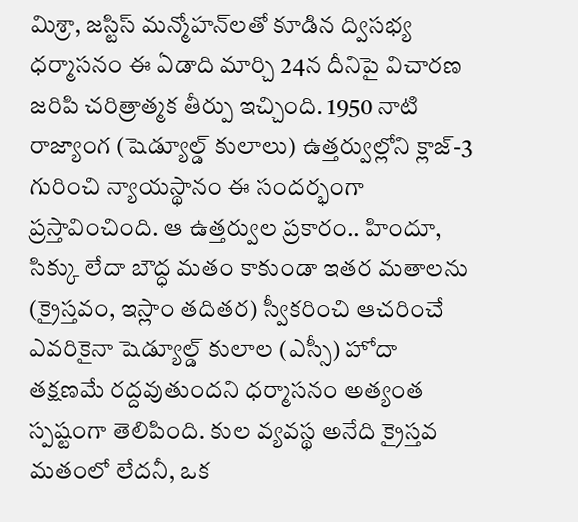మిశ్రా, జస్టిస్ మన్మోహన్‌లతో కూడిన ద్విసభ్య ధర్మాసనం ఈ ఏడాది మార్చి 24న దీనిపై విచారణ జరిపి చరిత్రాత్మక తీర్పు ఇచ్చింది. 1950 నాటి రాజ్యాంగ (షెడ్యూల్డ్ కులాలు) ఉత్తర్వుల్లోని క్లాజ్-3 గురించి న్యాయస్థానం ఈ సందర్భంగా ప్రస్తావించింది. ఆ ఉత్తర్వుల ప్రకారం.. హిందూ, సిక్కు లేదా బౌద్ధ మతం కాకుండా ఇతర మతాలను (క్రైస్తవం, ఇస్లాం తదితర) స్వీకరించి ఆచరించే ఎవరికైనా షెడ్యూల్డ్ కులాల (ఎస్సీ) హోదా తక్షణమే రద్దవుతుందని ధర్మాసనం అత్యంత స్పష్టంగా తెలిపింది. కుల వ్యవస్థ అనేది క్రైస్తవ మతంలో లేదనీ, ఒక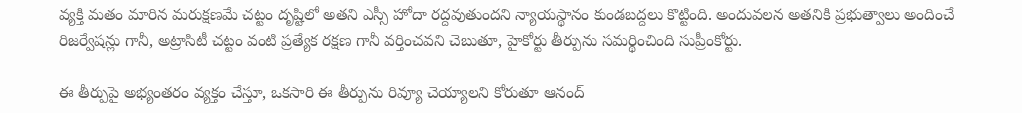వ్యక్తి మతం మారిన మరుక్షణమే చట్టం దృష్టిలో అతని ఎస్సీ హోదా రద్దవుతుందని న్యాయస్థానం కుండబద్దలు కొట్టింది. అందువలన అతనికి ప్రభుత్వాలు అందించే రిజర్వేషన్లు గానీ, అట్రాసిటీ చట్టం వంటి ప్రత్యేక రక్షణ గానీ వర్తించవని చెబుతూ, హైకోర్టు తీర్పును సమర్థించింది సుప్రీంకోర్టు.

ఈ తీర్పుపై అభ్యంతరం వ్యక్తం చేస్తూ, ఒకసారి ఈ తీర్పును రివ్యూ చెయ్యాలని కోరుతూ ఆనంద్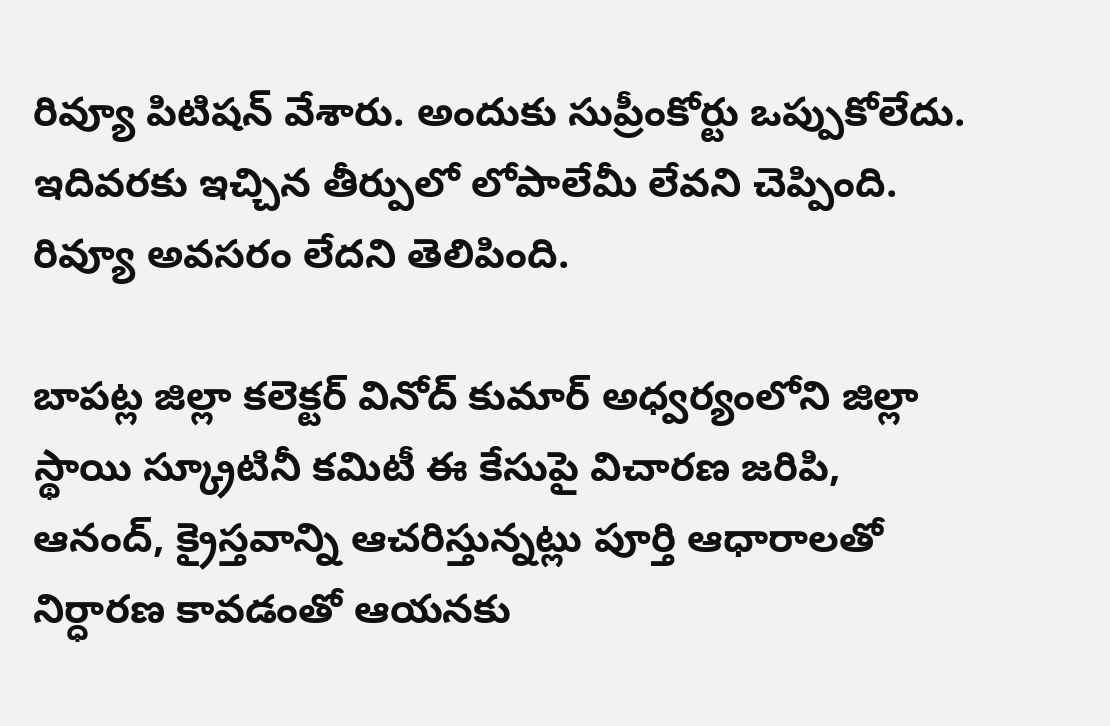రివ్యూ పిటిషన్ వేశారు. అందుకు సుప్రీంకోర్టు ఒప్పుకోలేదు. ఇదివరకు ఇచ్చిన తీర్పులో లోపాలేమీ లేవని చెప్పింది. రివ్యూ అవసరం లేదని తెలిపింది.

బాపట్ల జిల్లా కలెక్టర్ వినోద్ కుమార్ అధ్వర్యంలోని జిల్లా స్థాయి స్క్రూటినీ కమిటీ ఈ కేసుపై విచారణ జరిపి, ఆనంద్, క్రైస్తవాన్ని ఆచరిస్తున్నట్లు పూర్తి ఆధారాలతో నిర్ధారణ కావడంతో ఆయనకు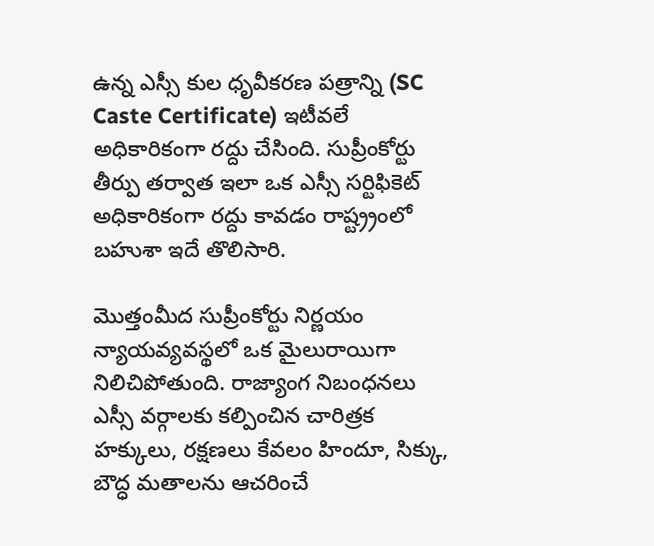ఉన్న ఎస్సీ కుల ధృవీకరణ పత్రాన్ని (SC Caste Certificate) ఇటీవలే అధికారికంగా రద్దు చేసింది. సుప్రీంకోర్టు తీర్పు తర్వాత ఇలా ఒక ఎస్సీ సర్టిఫికెట్ అధికారికంగా రద్దు కావడం రాష్ట్ర్రంలో బహుశా ఇదే తొలిసారి.

మొత్తంమీద సుప్రీంకోర్టు నిర్ణయం న్యాయవ్యవస్థలో ఒక మైలురాయిగా నిలిచిపోతుంది. రాజ్యాంగ నిబంధనలు ఎస్సీ వర్గాలకు కల్పించిన చారిత్రక హక్కులు, రక్షణలు కేవలం హిందూ, సిక్కు, బౌద్ధ మతాలను ఆచరించే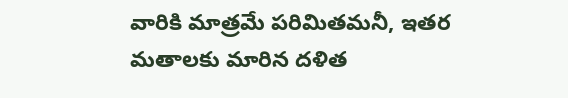వారికి మాత్రమే పరిమితమనీ, ఇతర మతాలకు మారిన దళిత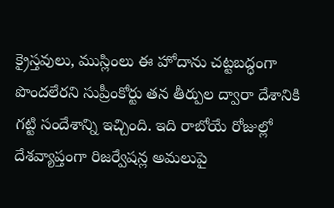క్రైస్తవులు, ముస్లింలు ఈ హోదాను చట్టబద్ధంగా పొందలేరని సుప్రీంకోర్టు తన తీర్పుల ద్వారా దేశానికి గట్టి సందేశాన్ని ఇచ్చింది. ఇది రాబోయే రోజుల్లో దేశవ్యాప్తంగా రిజర్వేషన్ల అమలుపై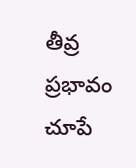తీవ్ర ప్రభావం చూపే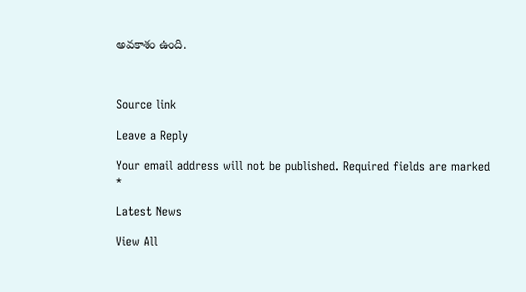అవకాశం ఉంది.



Source link

Leave a Reply

Your email address will not be published. Required fields are marked *

Latest News

View All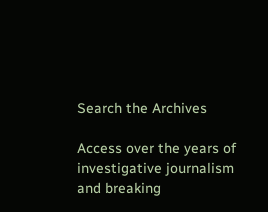Search the Archives

Access over the years of investigative journalism and breaking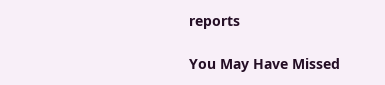reports

You May Have Missed